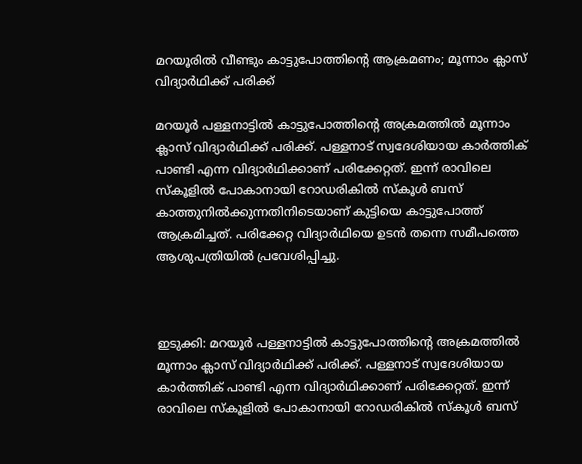മറയൂരിൽ വീണ്ടും കാട്ടുപോത്തിന്റെ ആക്രമണം; മൂന്നാം ക്ലാസ് വിദ്യാർഥിക്ക് പരിക്ക്

മറയൂർ പള്ളനാട്ടിൽ കാട്ടുപോത്തിന്റെ അക്രമത്തിൽ മൂന്നാം ക്ലാസ് വിദ്യാർഥിക്ക് പരിക്ക്. പള്ളനാട് സ്വദേശിയായ കാർത്തിക് പാണ്ടി എന്ന വിദ്യാർഥിക്കാണ് പരിക്കേറ്റത്. ഇന്ന് രാവിലെ സ്കൂളിൽ പോകാനായി റോഡരികിൽ സ്കൂൾ ബസ് കാത്തുനിൽക്കുന്നതിനിടെയാണ് കുട്ടിയെ കാട്ടുപോത്ത് ആക്രമിച്ചത്. പരിക്കേറ്റ വിദ്യാർഥിയെ ഉടൻ തന്നെ സമീപത്തെ ആശുപത്രിയിൽ പ്രവേശിപ്പിച്ചു.



ഇടുക്കി: മറയൂർ പള്ളനാട്ടിൽ കാട്ടുപോത്തിന്റെ അക്രമത്തിൽ മൂന്നാം ക്ലാസ് വിദ്യാർഥിക്ക് പരിക്ക്. പള്ളനാട് സ്വദേശിയായ കാർത്തിക് പാണ്ടി എന്ന വിദ്യാർഥിക്കാണ് പരിക്കേറ്റത്. ഇന്ന് രാവിലെ സ്കൂളിൽ പോകാനായി റോഡരികിൽ സ്കൂൾ ബസ്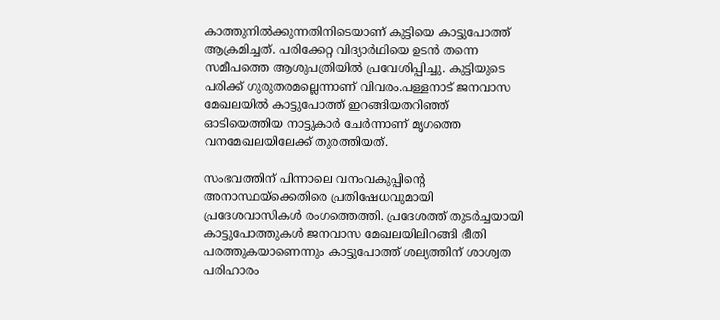കാത്തുനിൽക്കുന്നതിനിടെയാണ് കുട്ടിയെ കാട്ടുപോത്ത് ആക്രമിച്ചത്. പരിക്കേറ്റ വിദ്യാർഥിയെ ഉടൻ തന്നെ സമീപത്തെ ആശുപത്രിയിൽ പ്രവേശിപ്പിച്ചു. കുട്ടിയുടെ പരിക്ക് ഗുരുതരമല്ലെന്നാണ് വിവരം.പള്ളനാട് ജനവാസ മേഖലയിൽ കാട്ടുപോത്ത് ഇറങ്ങിയതറിഞ്ഞ് ഓടിയെത്തിയ നാട്ടുകാർ ചേർന്നാണ് മൃഗത്തെ വനമേഖലയിലേക്ക് തുരത്തിയത്.

സംഭവത്തിന് പിന്നാലെ വനംവകുപ്പിന്റെ അനാസ്ഥയ്‌ക്കെതിരെ പ്രതിഷേധവുമായി പ്രദേശവാസികൾ രംഗത്തെത്തി. പ്രദേശത്ത് തുടർച്ചയായി കാട്ടുപോത്തുകൾ ജനവാസ മേഖലയിലിറങ്ങി ഭീതി പരത്തുകയാണെന്നും കാട്ടുപോത്ത് ശല്യത്തിന് ശാശ്വത പരിഹാരം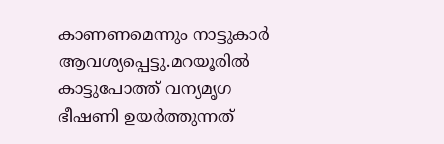കാണണമെന്നും നാട്ടുകാർ ആവശ്യപ്പെട്ടു.മറയൂരിൽ കാട്ടുപോത്ത് വന്യമൃഗ ഭീഷണി ഉയർത്തുന്നത്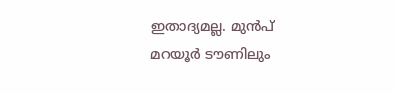ഇതാദ്യമല്ല. മുൻപ് മറയൂർ ടൗണിലും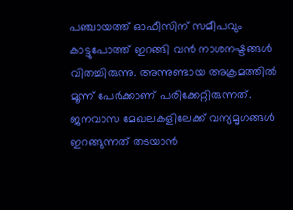പഞ്ചായത്ത് ഓഫീസിന് സമീപവും കാട്ടുപോത്ത് ഇറങ്ങി വൻ നാശനഷ്ടങ്ങൾ വിതച്ചിരുന്നു. അന്നുണ്ടായ അക്രമത്തിൽ മൂന്ന് പേർക്കാണ് പരിക്കേറ്റിരുന്നത്. ജനവാസ മേഖലകളിലേക്ക് വന്യമൃഗങ്ങൾ ഇറങ്ങുന്നത് തടയാൻ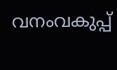വനംവകുപ്പ്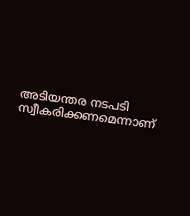അടിയന്തര നടപടി സ്വീകരിക്കണമെന്നാണ്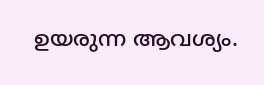ഉയരുന്ന ആവശ്യം.